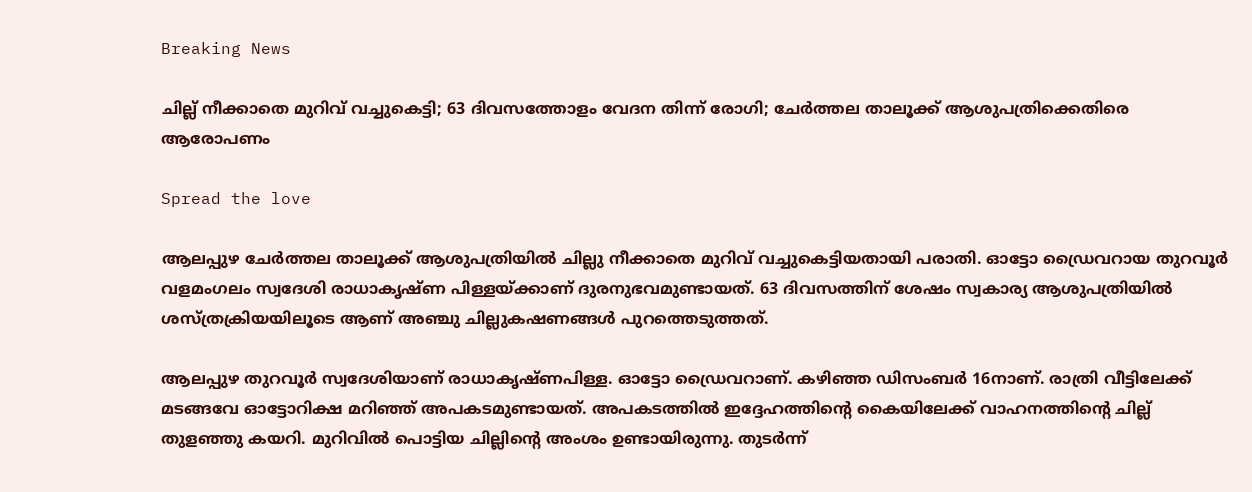Breaking News

ചില്ല് നീക്കാതെ മുറിവ് വച്ചുകെട്ടി; 63 ദിവസത്തോളം വേദന തിന്ന് രോഗി; ചേര്‍ത്തല താലൂക്ക് ആശുപത്രിക്കെതിരെ ആരോപണം

Spread the love

ആലപ്പുഴ ചേര്‍ത്തല താലൂക്ക് ആശുപത്രിയില്‍ ചില്ലു നീക്കാതെ മുറിവ് വച്ചുകെട്ടിയതായി പരാതി. ഓട്ടോ ഡ്രൈവറായ തുറവൂര്‍ വളമംഗലം സ്വദേശി രാധാകൃഷ്ണ പിള്ളയ്ക്കാണ് ദുരനുഭവമുണ്ടായത്. 63 ദിവസത്തിന് ശേഷം സ്വകാര്യ ആശുപത്രിയില്‍ ശസ്ത്രക്രിയയിലൂടെ ആണ് അഞ്ചു ചില്ലുകഷണങ്ങള്‍ പുറത്തെടുത്തത്.

ആലപ്പുഴ തുറവൂര്‍ സ്വദേശിയാണ് രാധാകൃഷ്ണപിള്ള. ഓട്ടോ ഡ്രൈവറാണ്. കഴിഞ്ഞ ഡിസംബര്‍ 16നാണ്. രാത്രി വീട്ടിലേക്ക് മടങ്ങവേ ഓട്ടോറിക്ഷ മറിഞ്ഞ് അപകടമുണ്ടായത്. അപകടത്തില്‍ ഇദ്ദേഹത്തിന്റെ കൈയിലേക്ക് വാഹനത്തിന്റെ ചില്ല് തുളഞ്ഞു കയറി. മുറിവില്‍ പൊട്ടിയ ചില്ലിന്റെ അംശം ഉണ്ടായിരുന്നു. തുടര്‍ന്ന്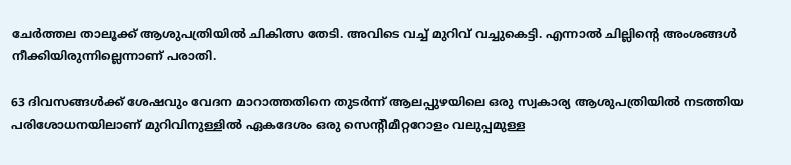ചേര്‍ത്തല താലൂക്ക് ആശുപത്രിയില്‍ ചികിത്സ തേടി. അവിടെ വച്ച് മുറിവ് വച്ചുകെട്ടി. എന്നാല്‍ ചില്ലിന്റെ അംശങ്ങള്‍ നീക്കിയിരുന്നില്ലെന്നാണ് പരാതി.

63 ദിവസങ്ങള്‍ക്ക് ശേഷവും വേദന മാറാത്തതിനെ തുടര്‍ന്ന് ആലപ്പുഴയിലെ ഒരു സ്വകാര്യ ആശുപത്രിയില്‍ നടത്തിയ പരിശോധനയിലാണ് മുറിവിനുള്ളില്‍ ഏകദേശം ഒരു സെന്റീമീറ്ററോളം വലുപ്പമുള്ള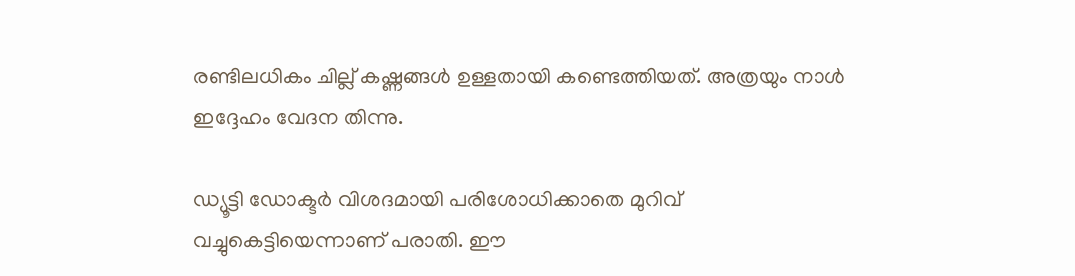രണ്ടിലധികം ചില്ല് കഷ്ണങ്ങള്‍ ഉള്ളതായി കണ്ടെത്തിയത്. അത്രയും നാള്‍ ഇദ്ദേഹം വേദന തിന്നു.

ഡ്യൂട്ടി ഡോക്ടര്‍ വിശദമായി പരിശോധിക്കാതെ മുറിവ് വച്ചുകെട്ടിയെന്നാണ് പരാതി. ഈ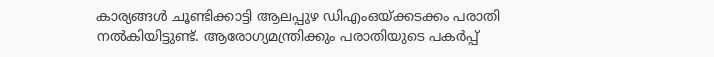കാര്യങ്ങള്‍ ചൂണ്ടിക്കാട്ടി ആലപ്പുഴ ഡിഎംഒയ്ക്കടക്കം പരാതി നല്‍കിയിട്ടുണ്ട്. ആരോഗ്യമന്ത്രിക്കും പരാതിയുടെ പകര്‍പ്പ്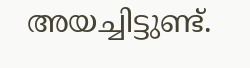അയച്ചിട്ടുണ്ട്.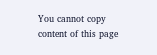You cannot copy content of this page